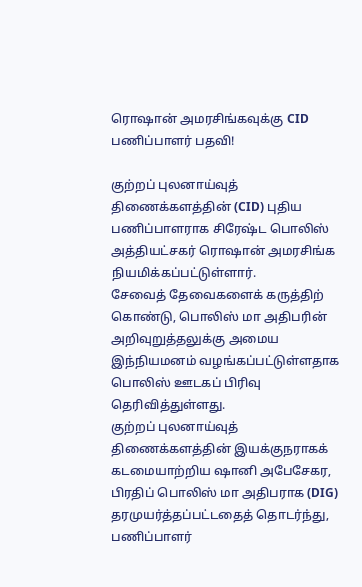ரொஷான் அமரசிங்கவுக்கு CID பணிப்பாளர் பதவி!

குற்றப் புலனாய்வுத் திணைக்களத்தின் (CID) புதிய பணிப்பாளராக சிரேஷ்ட பொலிஸ் அத்தியட்சகர் ரொஷான் அமரசிங்க நியமிக்கப்பட்டுள்ளார்.
சேவைத் தேவைகளைக் கருத்திற் கொண்டு, பொலிஸ் மா அதிபரின் அறிவுறுத்தலுக்கு அமைய இந்நியமனம் வழங்கப்பட்டுள்ளதாக பொலிஸ் ஊடகப் பிரிவு தெரிவித்துள்ளது.
குற்றப் புலனாய்வுத் திணைக்களத்தின் இயக்குநராகக் கடமையாற்றிய ஷானி அபேசேகர, பிரதிப் பொலிஸ் மா அதிபராக (DIG) தரமுயர்த்தப்பட்டதைத் தொடர்ந்து, பணிப்பாளர்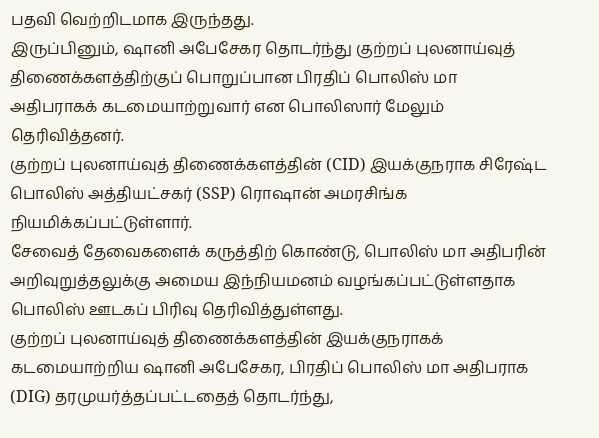பதவி வெற்றிடமாக இருந்தது.
இருப்பினும், ஷானி அபேசேகர தொடர்ந்து குற்றப் புலனாய்வுத் திணைக்களத்திற்குப் பொறுப்பான பிரதிப் பொலிஸ் மா அதிபராகக் கடமையாற்றுவார் என பொலிஸார் மேலும் தெரிவித்தனர்.
குற்றப் புலனாய்வுத் திணைக்களத்தின் (CID) இயக்குநராக சிரேஷ்ட பொலிஸ் அத்தியட்சகர் (SSP) ரொஷான் அமரசிங்க நியமிக்கப்பட்டுள்ளார்.
சேவைத் தேவைகளைக் கருத்திற் கொண்டு, பொலிஸ் மா அதிபரின் அறிவுறுத்தலுக்கு அமைய இந்நியமனம் வழங்கப்பட்டுள்ளதாக பொலிஸ் ஊடகப் பிரிவு தெரிவித்துள்ளது.
குற்றப் புலனாய்வுத் திணைக்களத்தின் இயக்குநராகக் கடமையாற்றிய ஷானி அபேசேகர, பிரதிப் பொலிஸ் மா அதிபராக (DIG) தரமுயர்த்தப்பட்டதைத் தொடர்ந்து,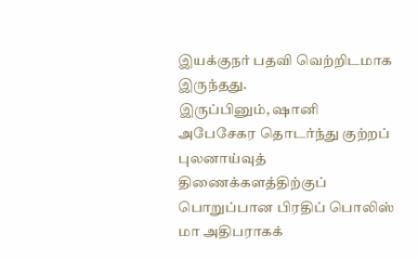இயக்குநர் பதவி வெற்றிடமாக இருந்தது.
இருப்பினும், ஷானி அபேசேகர தொடர்ந்து குற்றப் புலனாய்வுத் திணைக்களத்திற்குப் பொறுப்பான பிரதிப் பொலிஸ் மா அதிபராகக்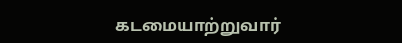கடமையாற்றுவார்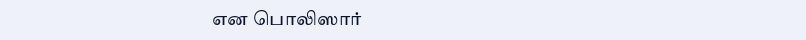என பொலிஸார்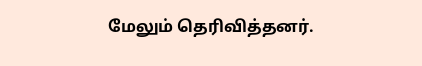மேலும் தெரிவித்தனர்.